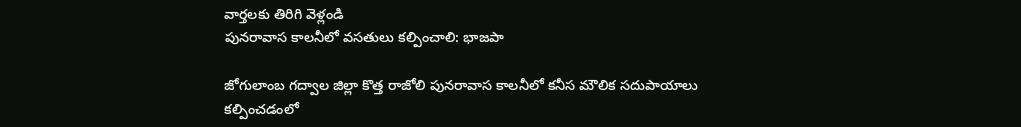వార్తలకు తిరిగి వెళ్లండి
పునరావాస కాలనీలో వసతులు కల్పించాలి: భాజపా

జోగులాంబ గద్వాల జిల్లా కొత్త రాజోలి పునరావాస కాలనీలో కనీస మౌలిక సదుపాయాలు కల్పించడంలో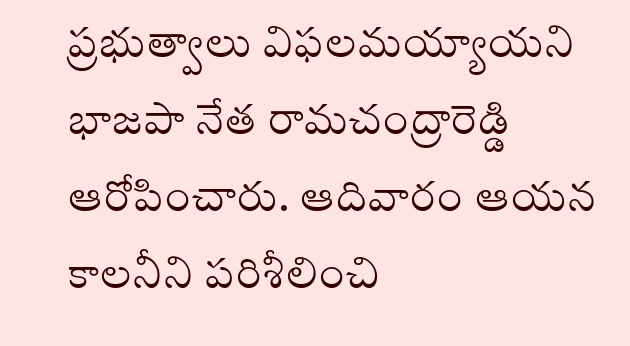ప్రభుత్వాలు విఫలమయ్యాయని భాజపా నేత రామచంద్రారెడ్డి ఆరోపించారు. ఆదివారం ఆయన కాలనీని పరిశీలించి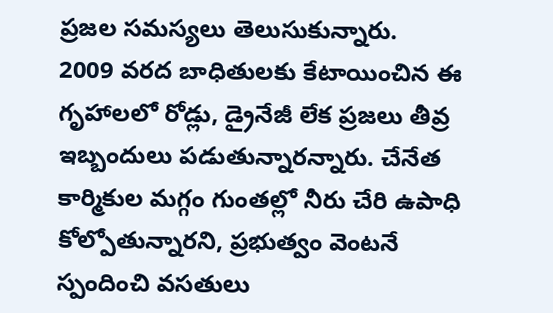ప్రజల సమస్యలు తెలుసుకున్నారు.
2009 వరద బాధితులకు కేటాయించిన ఈ గృహాలలో రోడ్లు, డ్రైనేజీ లేక ప్రజలు తీవ్ర ఇబ్బందులు పడుతున్నారన్నారు. చేనేత కార్మికుల మగ్గం గుంతల్లో నీరు చేరి ఉపాధి కోల్పోతున్నారని, ప్రభుత్వం వెంటనే స్పందించి వసతులు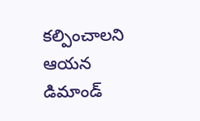కల్పించాలని ఆయన డిమాండ్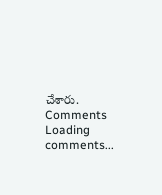చేశారు.
Comments
Loading comments...